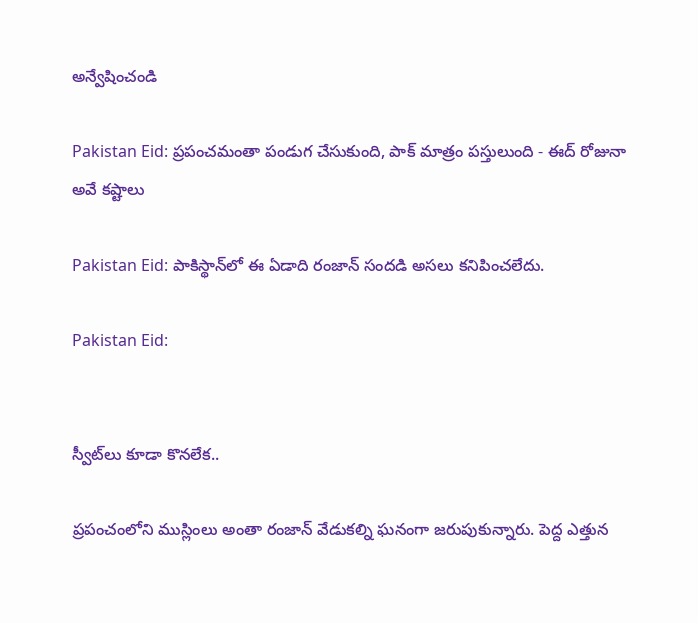అన్వేషించండి

Pakistan Eid: ప్రపంచమంతా పండుగ చేసుకుంది, పాక్‌ మాత్రం పస్తులుంది - ఈద్ రోజునా అవే కష్టాలు

Pakistan Eid: పాకిస్థాన్‌లో ఈ ఏడాది రంజాన్ సందడి అసలు కనిపించలేదు.

Pakistan Eid:


స్వీట్‌లు కూడా కొనలేక..

ప్రపంచంలోని ముస్లింలు అంతా రంజాన్ వేడుకల్ని ఘనంగా జరుపుకున్నారు. పెద్ద ఎత్తున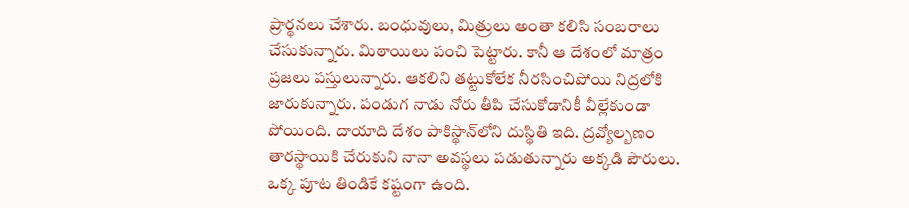ప్రార్థనలు చేశారు. బంధువులు, మిత్రులు అంతా కలిసి సంబరాలు చేసుకున్నారు. మిఠాయిలు పంచి పెట్టారు. కానీ ఆ దేశంలో మాత్రం ప్రజలు పస్తులున్నారు. ఆకలిని తట్టుకోలేక నీరసించిపోయి నిద్రలోకి జారుకున్నారు. పండుగ నాడు నోరు తీపి చేసుకోడానికీ వీల్లేకుండా పోయింది. దాయాది దేశం పాకిస్థాన్‌లోని దుస్థితి ఇది. ద్రవ్యోల్బణం తారస్థాయికి చేరుకుని నానా అవస్థలు పడుతున్నారు అక్కడి పౌరులు. ఒక్క పూట తిండికే కష్టంగా ఉంది.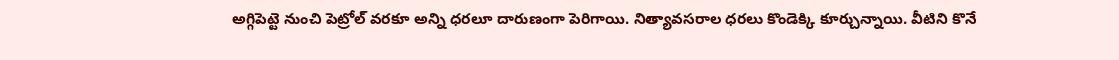అగ్గిపెట్టె నుంచి పెట్రోల్ వరకూ అన్ని ధరలూ దారుణంగా పెరిగాయి. నిత్యావసరాల ధరలు కొండెక్కి కూర్చున్నాయి. వీటిని కొనే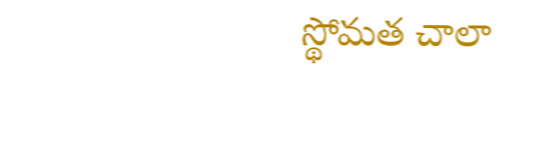స్థోమత చాలా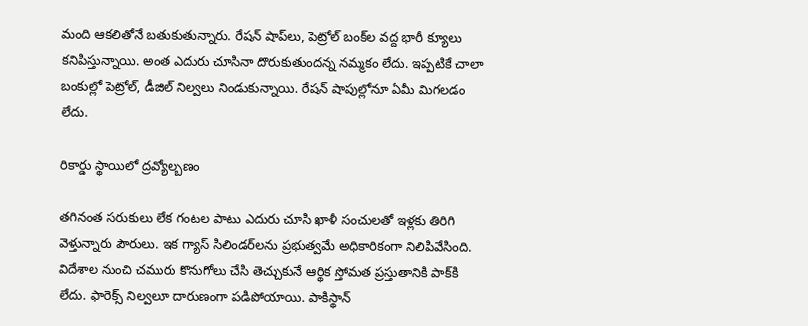మంది ఆకలితోనే బతుకుతున్నారు. రేషన్ షాప్‌లు, పెట్రోల్‌ బంక్‌ల వద్ద భారీ క్యూలు కనిపిస్తున్నాయి. అంత ఎదురు చూసినా దొరుకుతుందన్న నమ్మకం లేదు. ఇప్పటికే చాలా బంకుల్లో పెట్రోల్, డీజిల్ నిల్వలు నిండుకున్నాయి. రేషన్ షాపుల్లోనూ ఏమీ మిగలడం లేదు.

రికార్డు స్థాయిలో ద్రవ్యోల్బణం

తగినంత సరుకులు లేక గంటల పాటు ఎదురు చూసి ఖాళీ సంచులతో ఇళ్లకు తిరిగి వెళ్తున్నారు పౌరులు. ఇక గ్యాస్ సిలిండర్‌లను ప్రభుత్వమే అధికారికంగా నిలిపివేసింది. విదేశాల నుంచి చమురు కొనుగోలు చేసి తెచ్చుకునే ఆర్థిక స్తోమత ప్రస్తుతానికి పాక్‌కి లేదు. ఫారెక్స్ నిల్వలూ దారుణంగా పడిపోయాయి. పాకిస్థాన్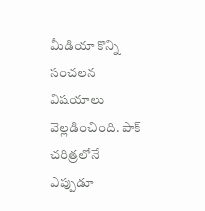మీడియా కొన్ని సంచలన విషయాలు వెల్లడించింది. పాక్ చరిత్రలోనే ఎప్పుడూ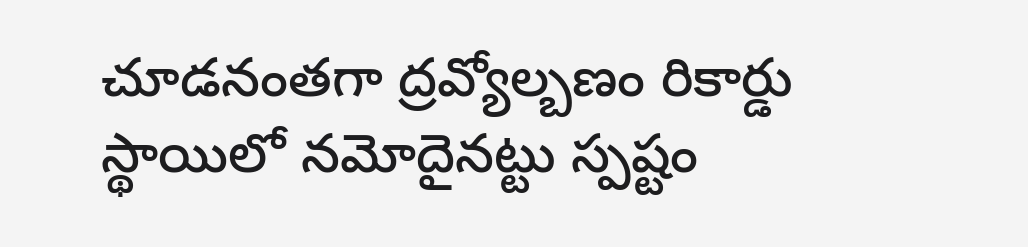చూడనంతగా ద్రవ్యోల్బణం రికార్డు స్థాయిలో నమోదైనట్టు స్పష్టం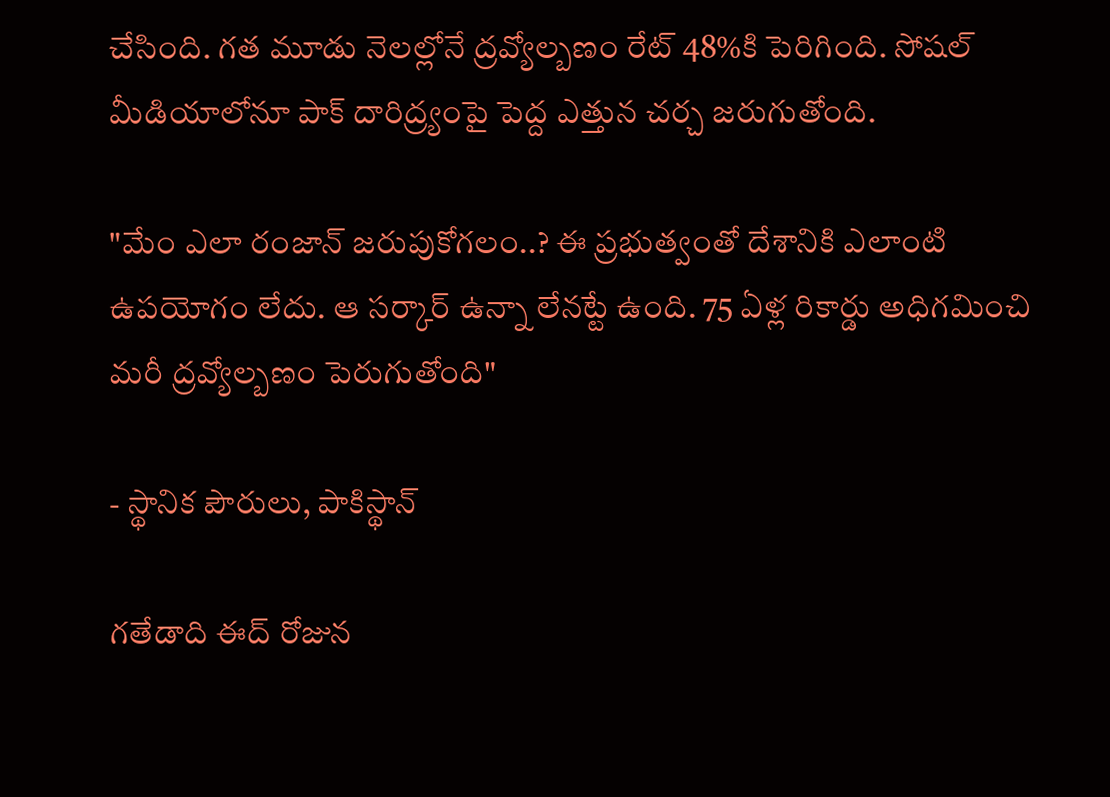చేసింది. గత మూడు నెలల్లోనే ద్రవ్యోల్బణం రేట్ 48%కి పెరిగింది. సోషల్ మీడియాలోనూ పాక్‌ దారిద్ర్యంపై పెద్ద ఎత్తున చర్చ జరుగుతోంది.

"మేం ఎలా రంజాన్ జరుపుకోగలం..? ఈ ప్రభుత్వంతో దేశానికి ఎలాంటి ఉపయోగం లేదు. ఆ సర్కార్ ఉన్నా లేనట్టే ఉంది. 75 ఏళ్ల రికార్డు అధిగమించి మరీ ద్రవ్యోల్బణం పెరుగుతోంది"

- స్థానిక పౌరులు, పాకిస్థాన్

గతేడాది ఈద్ రోజున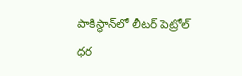పాకిస్థాన్‌లో లీటర్ పెట్రోల్ ధర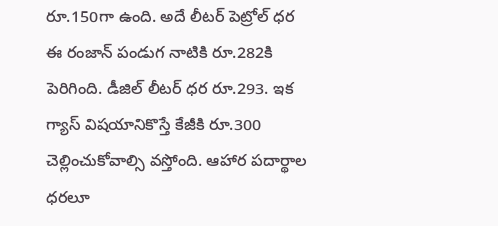రూ.150గా ఉంది. అదే లీటర్ పెట్రోల్ ధర ఈ రంజాన్‌ పండుగ నాటికి రూ.282కి పెరిగింది. డీజిల్ లీటర్ ధర రూ.293. ఇక గ్యాస్‌ విషయానికొస్తే కేజీకి రూ.300 చెల్లించుకోవాల్సి వస్తోంది. ఆహార పదార్థాల ధరలూ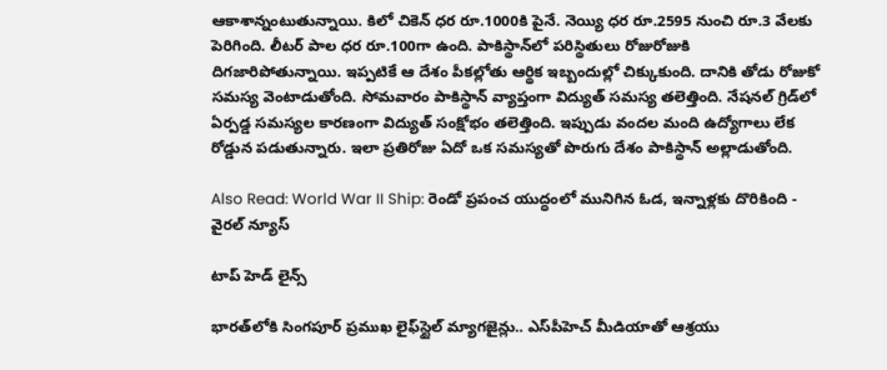ఆకాశాన్నంటుతున్నాయి. కిలో చికెన్ ధర రూ.1000కి పైనే. నెయ్యి ధర రూ.2595 నుంచి రూ.3 వేలకు పెరిగింది. లీటర్ పాల ధర రూ.100గా ఉంది. పాకిస్థాన్‌లో పరిస్థితులు రోజురోజుకి దిగజారిపోతున్నాయి. ఇప్పటికే ఆ దేశం పీకల్లోతు ఆర్థిక ఇబ్బందుల్లో చిక్కుకుంది. దానికి తోడు రోజుకో సమస్య వెంటాడుతోంది. సోమవారం పాకిస్థాన్‌ వ్యాప్తంగా విద్యుత్‌ సమస్య తలెత్తింది. నేషనల్ గ్రిడ్‌లో ఏర్పడ్డ సమస్యల కారణంగా విద్యుత్ సంక్షోభం తలెత్తింది. ఇప్పుడు వందల మంది ఉద్యోగాలు లేక రోడ్డున పడుతున్నారు. ఇలా ప్రతిరోజు ఏదో ఒక సమస్యతో పొరుగు దేశం పాకిస్థాన్ అల్లాడుతోంది.

Also Read: World War II Ship: రెండో ప్రపంచ యుద్ధంలో మునిగిన ఓడ, ఇన్నాళ్లకు దొరికింది - వైరల్ న్యూస్

టాప్ హెడ్ లైన్స్

భారత్‌లోకి సింగపూర్ ప్రముఖ లైఫ్‌స్టైల్ మ్యాగజైన్లు.. ఎస్‌పీహెచ్ మీడియాతో ఆశ్రయు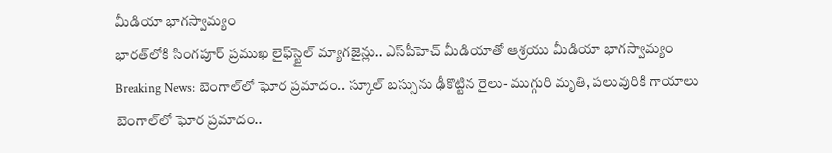మీడియా భాగస్వామ్యం
భారత్‌లోకి సింగపూర్ ప్రముఖ లైఫ్‌స్టైల్ మ్యాగజైన్లు.. ఎస్‌పీహెచ్ మీడియాతో ఆశ్రయు మీడియా భాగస్వామ్యం
Breaking News: బెంగాల్‌లో ఘోర ప్రమాదం.. స్కూల్‌ బస్సును ఢీకొట్టిన రైలు- ముగ్గురి మృతి, పలువురికి గాయాలు
బెంగాల్‌లో ఘోర ప్రమాదం..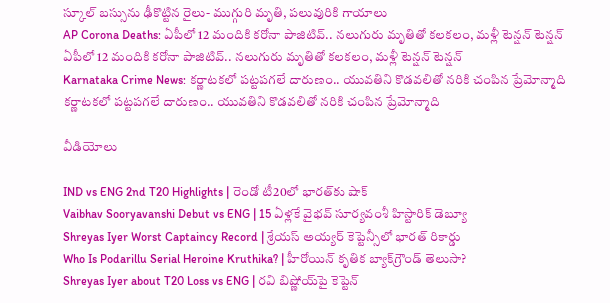స్కూల్‌ బస్సును ఢీకొట్టిన రైలు- ముగ్గురి మృతి, పలువురికి గాయాలు
AP Corona Deaths: ఏపీలో 12 మందికి కరోనా పాజిటివ్.. నలుగురు మృతితో కలకలం, మళ్లీ టెన్షన్ టెన్షన్
ఏపీలో 12 మందికి కరోనా పాజిటివ్.. నలుగురు మృతితో కలకలం, మళ్లీ టెన్షన్ టెన్షన్
Karnataka Crime News: కర్ణాటకలో పట్టపగలే దారుణం.. యువతిని కొడవలితో నరికి చంపిన ప్రేమోన్మాది
కర్ణాటకలో పట్టపగలే దారుణం.. యువతిని కొడవలితో నరికి చంపిన ప్రేమోన్మాది

వీడియోలు

IND vs ENG 2nd T20 Highlights | రెండో టీ20లో భారత్‌కు షాక్
Vaibhav Sooryavanshi Debut vs ENG | 15 ఏళ్లకే వైభవ్ సూర్యవంశీ హిస్టారిక్ డెబ్యూ
Shreyas Iyer Worst Captaincy Record | శ్రేయస్ అయ్యర్ కెప్టెన్సీలో భారత్ రికార్డు
Who Is Podarillu Serial Heroine Kruthika? | హీరోయిన్ కృతిక బ్యాక్‌గ్రౌండ్ తెలుసా?
Shreyas Iyer about T20 Loss vs ENG | రవి బిష్ణోయ్‌పై కెప్టెన్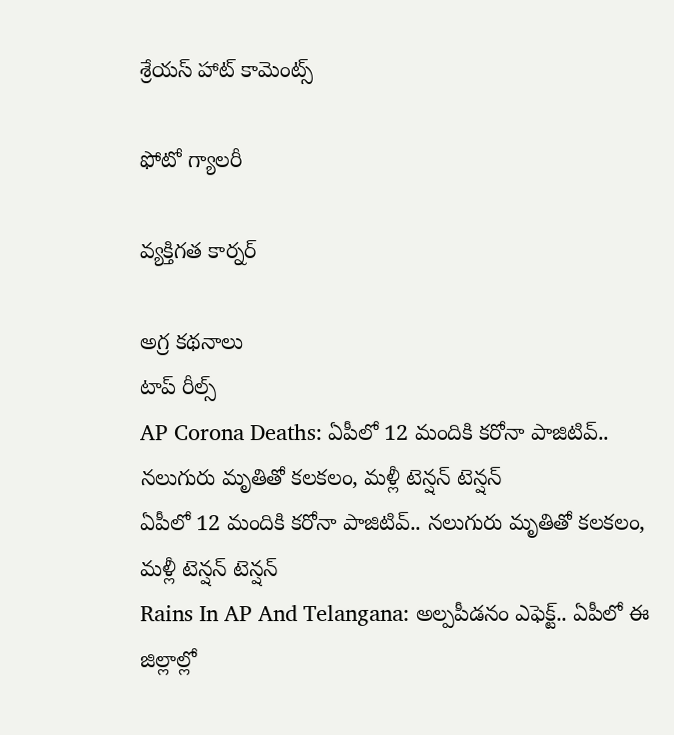శ్రేయస్ హాట్ కామెంట్స్

ఫోటో గ్యాలరీ

వ్యక్తిగత కార్నర్

అగ్ర కథనాలు
టాప్ రీల్స్
AP Corona Deaths: ఏపీలో 12 మందికి కరోనా పాజిటివ్.. నలుగురు మృతితో కలకలం, మళ్లీ టెన్షన్ టెన్షన్
ఏపీలో 12 మందికి కరోనా పాజిటివ్.. నలుగురు మృతితో కలకలం, మళ్లీ టెన్షన్ టెన్షన్
Rains In AP And Telangana: అల్పపీడనం ఎఫెక్ట్.. ఏపీలో ఈ జిల్లాల్లో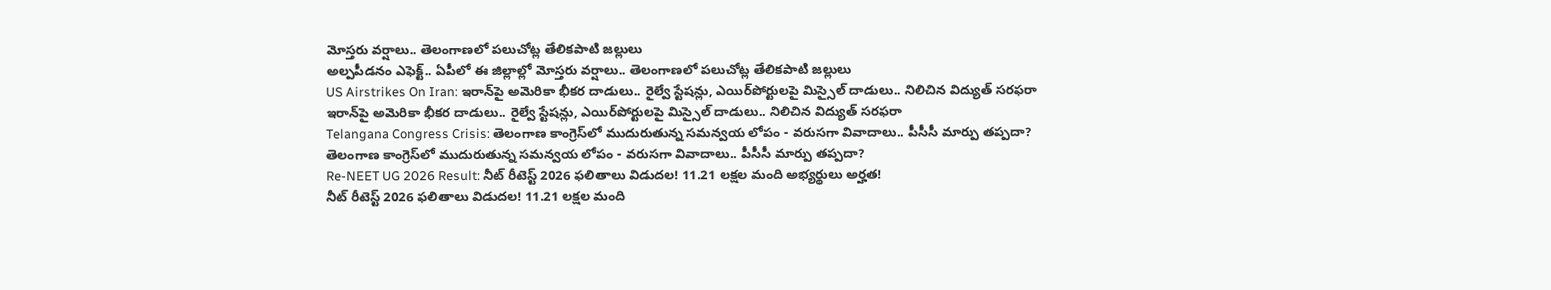మోస్తరు వర్షాలు.. తెలంగాణలో పలుచోట్ల తేలికపాటి జల్లులు
అల్పపీడనం ఎఫెక్ట్.. ఏపీలో ఈ జిల్లాల్లో మోస్తరు వర్షాలు.. తెలంగాణలో పలుచోట్ల తేలికపాటి జల్లులు
US Airstrikes On Iran: ఇరాన్‌పై అమెరికా భీకర దాడులు.. రైల్వే స్టేషన్లు, ఎయిర్‌పోర్టులపై మిస్సైల్ దాడులు.. నిలిచిన విద్యుత్ సరఫరా
ఇరాన్‌పై అమెరికా భీకర దాడులు.. రైల్వే స్టేషన్లు, ఎయిర్‌పోర్టులపై మిస్సైల్ దాడులు.. నిలిచిన విద్యుత్ సరఫరా
Telangana Congress Crisis: తెలంగాణ కాంగ్రెస్‌లో ముదురుతున్న సమన్వయ లోపం - వరుసగా వివాదాలు.. పీసీసీ మార్పు తప్పదా?
తెలంగాణ కాంగ్రెస్‌లో ముదురుతున్న సమన్వయ లోపం - వరుసగా వివాదాలు.. పీసీసీ మార్పు తప్పదా?
Re-NEET UG 2026 Result: నీట్‌ రీటెస్ట్ 2026 ఫలితాలు విడుదల! 11.21 లక్షల మంది అభ్యర్థులు అర్హత!
నీట్‌ రీటెస్ట్ 2026 ఫలితాలు విడుదల! 11.21 లక్షల మంది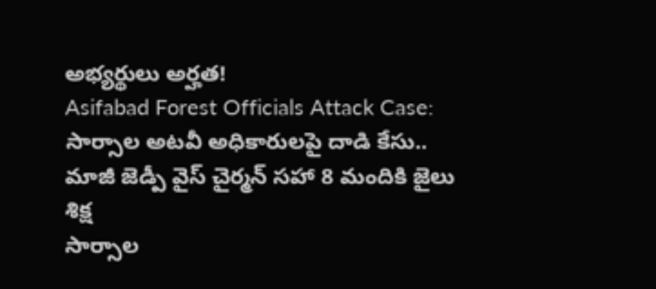అభ్యర్థులు అర్హత!
Asifabad Forest Officials Attack Case: సార్సాల అటవీ అధికారులపై దాడి కేసు.. మాజీ జెడ్పీ వైస్ చైర్మన్‌ సహా 8 మందికి జైలు శిక్ష
సార్సాల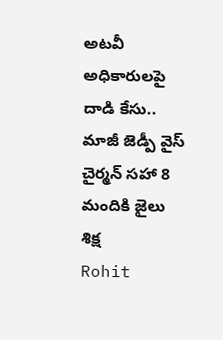అటవీ అధికారులపై దాడి కేసు.. మాజీ జెడ్పీ వైస్ చైర్మన్‌ సహా 8 మందికి జైలు శిక్ష
Rohit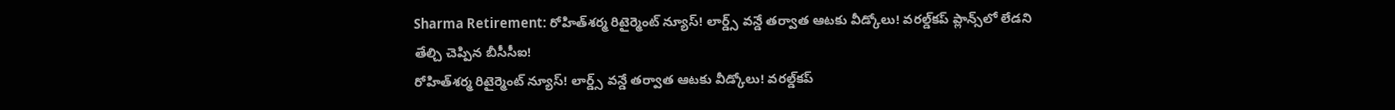Sharma Retirement: రోహిత్‌శర్మ రిటైర్మెంట్‌ న్యూస్! లార్డ్స్ వన్డే తర్వాత ఆటకు వీడ్కోలు! వరల్డ్‌కప్ ప్లాన్స్‌లో లేడని తేల్చి చెప్పిన బీసీసీఐ!
రోహిత్‌శర్మ రిటైర్మెంట్‌ న్యూస్! లార్డ్స్ వన్డే తర్వాత ఆటకు వీడ్కోలు! వరల్డ్‌కప్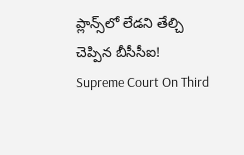ప్లాన్స్‌లో లేడని తేల్చి చెప్పిన బీసీసీఐ!
Supreme Court On Third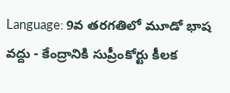Language: 9వ తరగతిలో మూడో భాష వద్దు - కేంద్రానికి సుప్రీంకోర్టు కీలక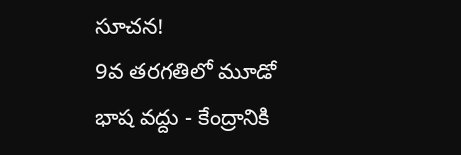సూచన!
9వ తరగతిలో మూడో భాష వద్దు - కేంద్రానికి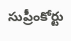సుప్రీంకోర్టు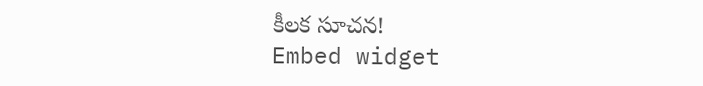కీలక సూచన!
Embed widget